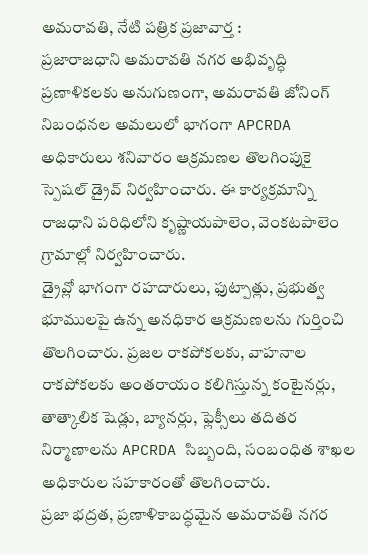అమరావతి, నేటి పత్రిక ప్రజావార్త :
ప్రజారాజధాని అమరావతి నగర అభివృద్ధి ప్రణాళికలకు అనుగుణంగా, అమరావతి జోనింగ్ నిబంధనల అమలులో భాగంగా APCRDA అధికారులు శనివారం ఆక్రమణల తొలగింపుకై స్పెషల్ డ్రైవ్ నిర్వహించారు. ఈ కార్యక్రమాన్ని రాజధాని పరిధిలోని కృష్ణాయపాలెం, వెంకటపాలెం గ్రామాల్లో నిర్వహించారు.
డ్రైవ్లో భాగంగా రహదారులు, ఫుట్పాత్లు, ప్రభుత్వ భూములపై ఉన్న అనధికార ఆక్రమణలను గుర్తించి తొలగించారు. ప్రజల రాకపోకలకు, వాహనాల రాకపోకలకు అంతరాయం కలిగిస్తున్న కంటైనర్లు, తాత్కాలిక షెడ్లు, బ్యానర్లు, ఫ్లెక్సీలు తదితర నిర్మాణాలను APCRDA సిబ్బంది, సంబంధిత శాఖల అధికారుల సహకారంతో తొలగించారు.
ప్రజా భద్రత, ప్రణాళికాబద్ధమైన అమరావతి నగర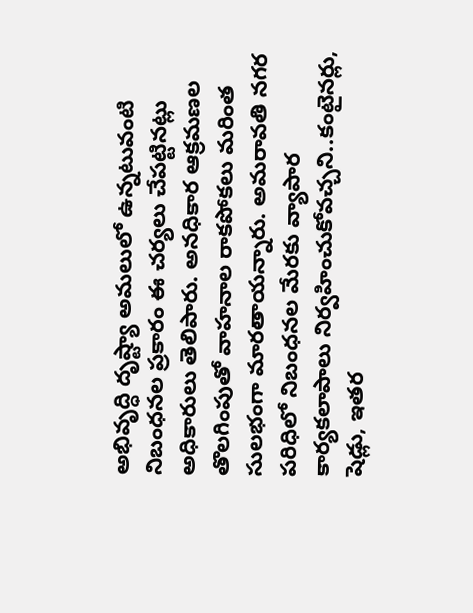అభివృద్ధి దృష్ట్యా అమలులో ఉన్నటువంటి నిబంధనల ప్రకారం ఈ చర్యలు చేపట్టినట్లు అధికారులు తెలిపారు. అనధికార ఆక్రమణల తొలగింపుతో వాహనాల రాకపోకలు మరింత సులభంగా మారతాయన్నారు. అమరావతి నగర పరిధిలో నిబంధనల మేరకు వ్యాపార కార్యకలాపాలు నిర్వహించుకోవచ్చని..కంటైనర్లు, షెడ్లు, ఇతర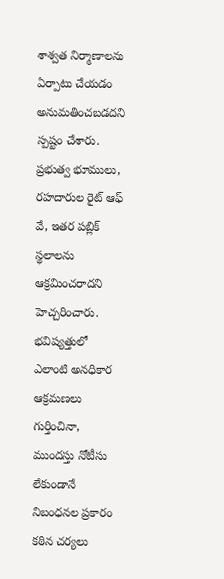శాశ్వత నిర్మాణాలను ఏర్పాటు చేయడం అనుమతించబడదని స్పష్టం చేశారు. ప్రభుత్వ భూములు, రహదారుల రైట్ ఆఫ్ వే, ఇతర పబ్లిక్ స్థలాలను ఆక్రమించరాదని హెచ్చరించారు. భవిష్యత్తులో ఎలాంటి అనధికార ఆక్రమణలు గుర్తించినా, ముందస్తు నోటీసు లేకుండానే నిబంధనల ప్రకారం కఠిన చర్యలు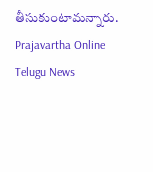తీసుకుంటామన్నారు.
Prajavartha Online Telugu News